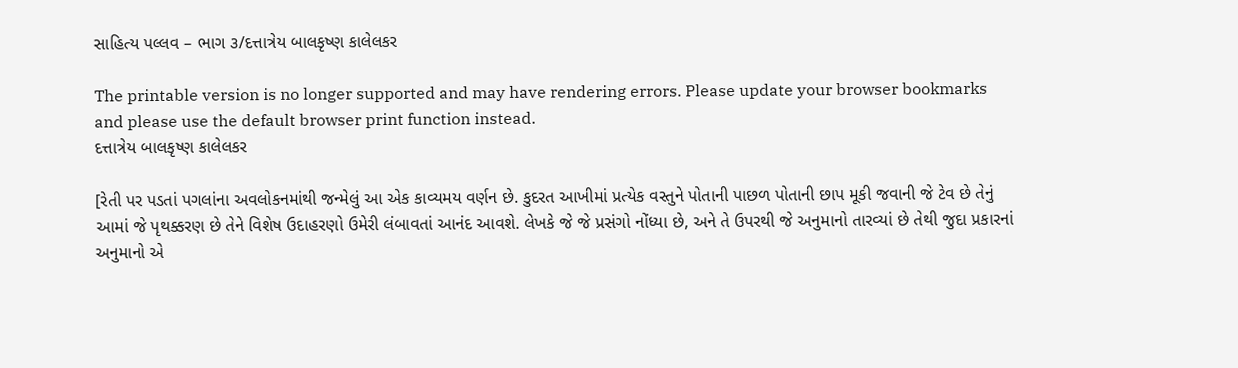સાહિત્ય પલ્લવ – ભાગ ૩/દત્તાત્રેય બાલકૃષ્ણ કાલેલકર

The printable version is no longer supported and may have rendering errors. Please update your browser bookmarks and please use the default browser print function instead.
દત્તાત્રેય બાલકૃષ્ણ કાલેલકર

[રેતી પર પડતાં પગલાંના અવલોકનમાંથી જન્મેલું આ એક કાવ્યમય વર્ણન છે. કુદરત આખીમાં પ્રત્યેક વસ્તુને પોતાની પાછળ પોતાની છાપ મૂકી જવાની જે ટેવ છે તેનું આમાં જે પૃથક્કરણ છે તેને વિશેષ ઉદાહરણો ઉમેરી લંબાવતાં આનંદ આવશે. લેખકે જે જે પ્રસંગો નોંધ્યા છે, અને તે ઉપરથી જે અનુમાનો તારવ્યાં છે તેથી જુદા પ્રકારનાં અનુમાનો એ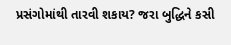પ્રસંગોમાંથી તારવી શકાય? જરા બુદ્ધિને કસી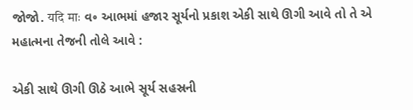જોજો. यदि माः વ૰ આભમાં હજાર સૂર્યનો પ્રકાશ એકી સાથે ઊગી આવે તો તે એ મહાત્મના તેજની તોલે આવે :

એકી સાથે ઊગી ઊઠે આભે સૂર્ય સહસ્રની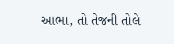આભા, તો તેજની તોલે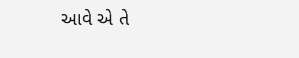આવે એ તે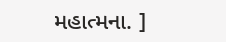મહાત્મના. ]